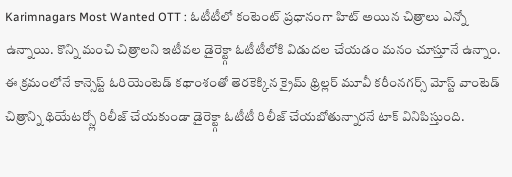Karimnagars Most Wanted OTT : ఓటీటీలో కంటెంట్ ప్రధానంగా హిట్ అయిన చిత్రాలు ఎన్నో ఉన్నాయి. కొన్ని మంచి చిత్రాలని ఇటీవల డైరెక్ట్గా ఓటీటీలోకి విడుదల చేయడం మనం చూస్తూనే ఉన్నాం. ఈ క్రమంలోనే కాన్సెప్ట్ ఓరియెంటెడ్ కథాంశంతో తెరకెక్కిన క్రైమ్ థ్రిల్లర్ మూవీ కరీంనగర్స్ మోస్ట్ వాంటెడ్ చిత్రాన్ని థియేటర్స్లో రిలీజ్ చేయకుండా డైరెక్ట్గా ఓటీటీ రిలీజ్ చేయబోతున్నారనే టాక్ వినిపిస్తుంది.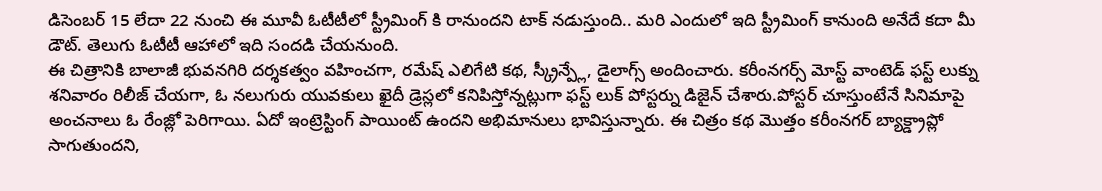డిసెంబర్ 15 లేదా 22 నుంచి ఈ మూవీ ఓటీటీలో స్ట్రీమింగ్ కి రానుందని టాక్ నడుస్తుంది.. మరి ఎందులో ఇది స్ట్రీమింగ్ కానుంది అనేదే కదా మీ డౌట్. తెలుగు ఓటీటీ ఆహాలో ఇది సందడి చేయనుంది.
ఈ చిత్రానికి బాలాజీ భువనగిరి దర్శకత్వం వహించగా, రమేష్ ఎలిగేటి కథ, స్క్రీన్ప్లే, డైలాగ్స్ అందించారు. కరీంనగర్స్ మోస్ట్ వాంటెడ్ ఫస్ట్ లుక్ను శనివారం రిలీజ్ చేయగా, ఓ నలుగురు యువకులు ఖైదీ డ్రెస్లలో కనిపిస్తోన్నట్లుగా ఫస్ట్ లుక్ పోస్టర్ను డిజైన్ చేశారు.పోస్టర్ చూస్తుంటేనే సినిమాపై అంచనాలు ఓ రేంజ్లో పెరిగాయి. ఏదో ఇంట్రెస్టింగ్ పాయింట్ ఉందని అభిమానులు భావిస్తున్నారు. ఈ చిత్రం కథ మొత్తం కరీంనగర్ బ్యాక్డ్రాప్లో సాగుతుందని,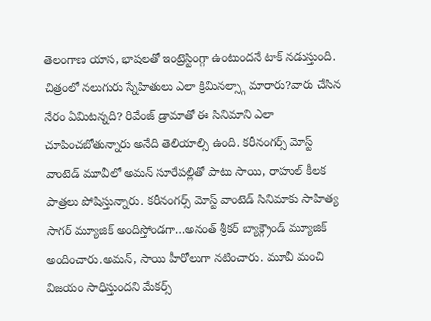తెలంగాణ యాస, భాషలతో ఇంట్రెస్టింగ్గా ఉంటుందనే టాక్ నడుస్తుంది.
చిత్రంలో నలుగురు స్నేహితులు ఎలా క్రిమినల్స్గా మారారు?వారు చేసిన నేరం ఏమిటన్నది? రివేంజ్ డ్రామాతో ఈ సినిమాని ఎలా చూపించబోతున్నారు అనేది తెలియాల్సి ఉంది. కరీనంగర్స్ మోస్ట్ వాంటెడ్ మూవీలో అమన్ సూరేపల్లితో పాటు సాయి, రాహుల్ కీలక పాత్రలు పోషిస్తున్నారు. కరీనంగర్స్ మోస్ట్ వాంటెడ్ సినిమాకు సాహిత్య సాగర్ మ్యూజిక్ అందిస్తోండగా…అనంత్ శ్రీకర్ బ్యాక్గ్రౌండ్ మ్యూజిక్ అందించారు.అమన్, సాయి హీరోలుగా నటించారు. మూవీ మంచి విజయం సాధిస్తుందని మేకర్స్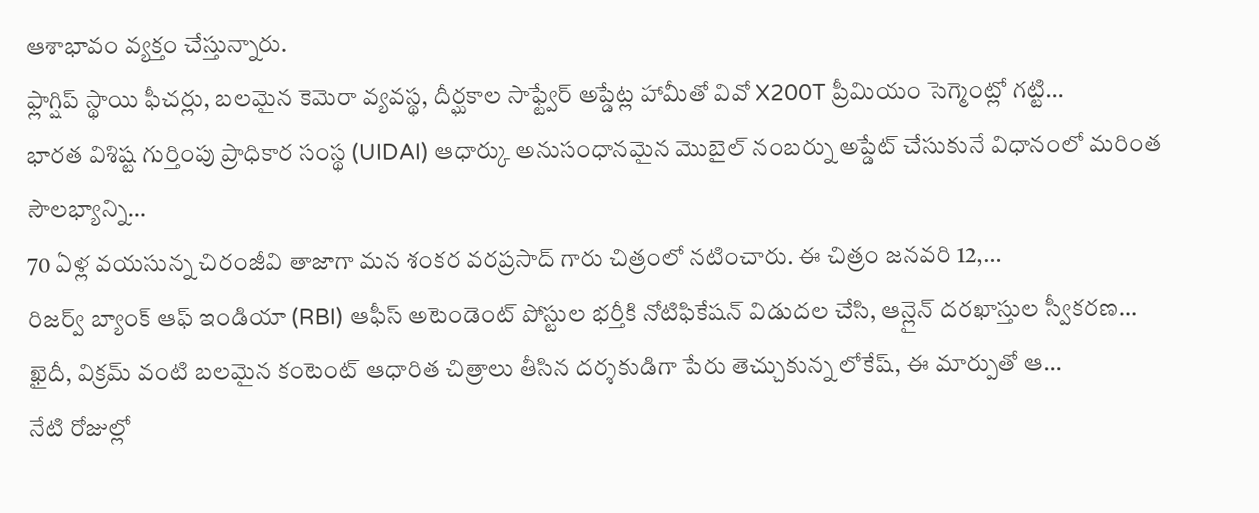ఆశాభావం వ్యక్తం చేస్తున్నారు.
ఫ్లాగ్షిప్ స్థాయి ఫీచర్లు, బలమైన కెమెరా వ్యవస్థ, దీర్ఘకాల సాఫ్ట్వేర్ అప్డేట్ల హామీతో వివో X200T ప్రీమియం సెగ్మెంట్లో గట్టి…
భారత విశిష్ట గుర్తింపు ప్రాధికార సంస్థ (UIDAI) ఆధార్కు అనుసంధానమైన మొబైల్ నంబర్ను అప్డేట్ చేసుకునే విధానంలో మరింత సౌలభ్యాన్ని…
70 ఏళ్ల వయసున్న చిరంజీవి తాజాగా మన శంకర వరప్రసాద్ గారు చిత్రంలో నటించారు. ఈ చిత్రం జనవరి 12,…
రిజర్వ్ బ్యాంక్ ఆఫ్ ఇండియా (RBI) ఆఫీస్ అటెండెంట్ పోస్టుల భర్తీకి నోటిఫికేషన్ విడుదల చేసి, ఆన్లైన్ దరఖాస్తుల స్వీకరణ…
ఖైదీ, విక్రమ్ వంటి బలమైన కంటెంట్ ఆధారిత చిత్రాలు తీసిన దర్శకుడిగా పేరు తెచ్చుకున్న లోకేష్, ఈ మార్పుతో ఆ…
నేటి రోజుల్లో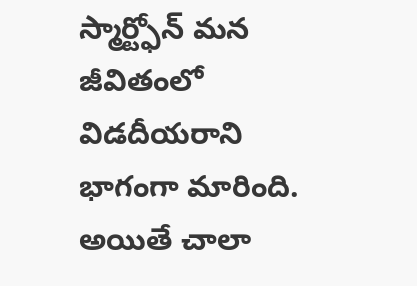స్మార్ట్ఫోన్ మన జీవితంలో విడదీయరాని భాగంగా మారింది. అయితే చాలా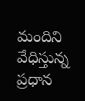మందిని వేధిస్తున్న ప్రధాన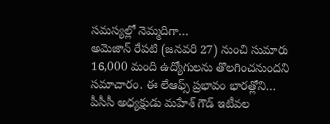సమస్యల్లో నెమ్మదిగా…
అమెజాన్ రేపటి (జనవరి 27) నుంచి సుమారు 16,000 మంది ఉద్యోగులను తొలగించనుందని సమాచారం. ఈ లేఆఫ్స్ ప్రభావం భారత్లోని…
పీసీసీ అధ్యక్షుడు మహేశ్ గౌడ్ ఇటీవల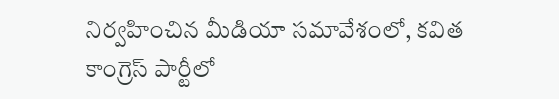నిర్వహించిన మీడియా సమావేశంలో, కవిత కాంగ్రెస్ పార్టీలో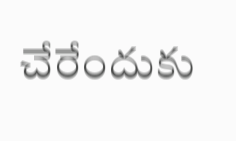చేరేందుకు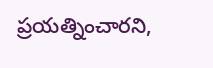ప్రయత్నించారని,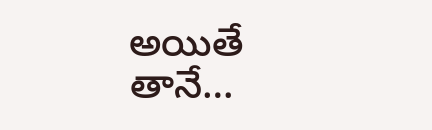అయితే తానే…